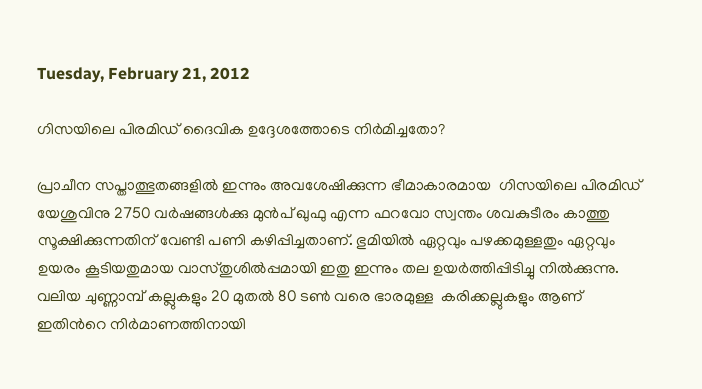Tuesday, February 21, 2012

ഗിസയിലെ പിരമിഡ് ദൈവിക ഉദ്ദേശത്തോടെ നിര്‍മിച്ചതോ?

പ്രാചീന സപ്താത്ഭുതങ്ങളില്‍ ഇന്നും അവശേഷിക്കുന്ന ഭീമാകാരമായ  ഗിസയിലെ പിരമിഡ് യേശുവിനു 2750 വര്‍ഷങ്ങള്‍ക്കു മുന്‍പ് ഖുഫു എന്ന ഫറവോ സ്വന്തം ശവകുടീരം കാത്തു സൂക്ഷിക്കുന്നതിന് വേണ്ടി പണി കഴിപ്പിച്ചതാണ്. ഭുമിയില്‍ ഏറ്റവും പഴക്കമുള്ളതും ഏറ്റവും ഉയരം കൂടിയതുമായ വാസ്തുശില്‍പ്പമായി ഇതു ഇന്നും തല ഉയര്‍ത്തിപ്പിടിച്ചു നില്‍ക്കുന്നു. വലിയ ചുണ്ണാമ്പ് കല്ലുകളും 20 മുതല്‍ 80 ടണ്‍ വരെ ഭാരമുള്ള  കരിക്കല്ലുകളും ആണ് ഇതിന്‍റെ നിര്‍മാണത്തിനായി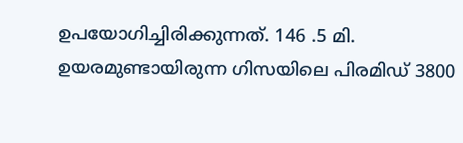ഉപയോഗിച്ചിരിക്കുന്നത്. 146 .5 മി. ഉയരമുണ്ടായിരുന്ന ഗിസയിലെ പിരമിഡ് 3800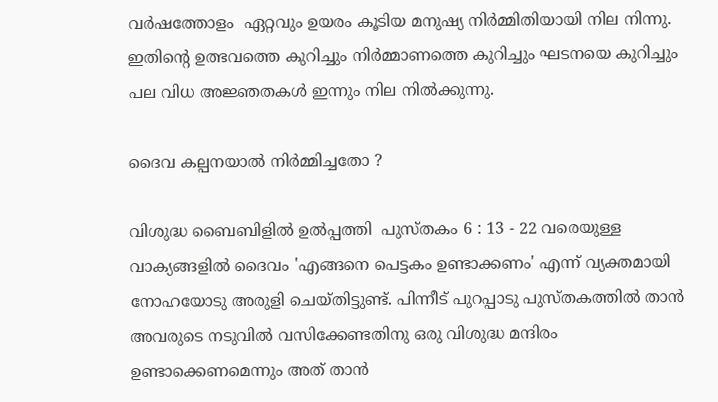വര്‍ഷത്തോളം  ഏറ്റവും ഉയരം കൂടിയ മനുഷ്യ നിര്‍മ്മിതിയായി നില നിന്നു. ഇതിന്‍റെ ഉത്ഭവത്തെ കുറിച്ചും നിര്‍മ്മാണത്തെ കുറിച്ചും ഘടനയെ കുറിച്ചും പല വിധ അജ്ഞതകള്‍ ഇന്നും നില നില്‍ക്കുന്നു.

ദൈവ കല്പനയാല്‍ നിര്‍മ്മിച്ചതോ ?

വിശുദ്ധ ബൈബിളില്‍ ഉല്‍പ്പത്തി  പുസ്തകം 6 : 13 - 22 വരെയുള്ള വാക്യങ്ങളില്‍ ദൈവം 'എങ്ങനെ പെട്ടകം ഉണ്ടാക്കണം' എന്ന് വ്യക്തമായി നോഹയോടു അരുളി ചെയ്തിട്ടുണ്ട്. പിന്നീട് പുറപ്പാടു പുസ്തകത്തില്‍ താന്‍ അവരുടെ നടുവില്‍ വസിക്കേണ്ടതിനു ഒരു വിശുദ്ധ മന്ദിരം ഉണ്ടാക്കെണമെന്നും അത് താന്‍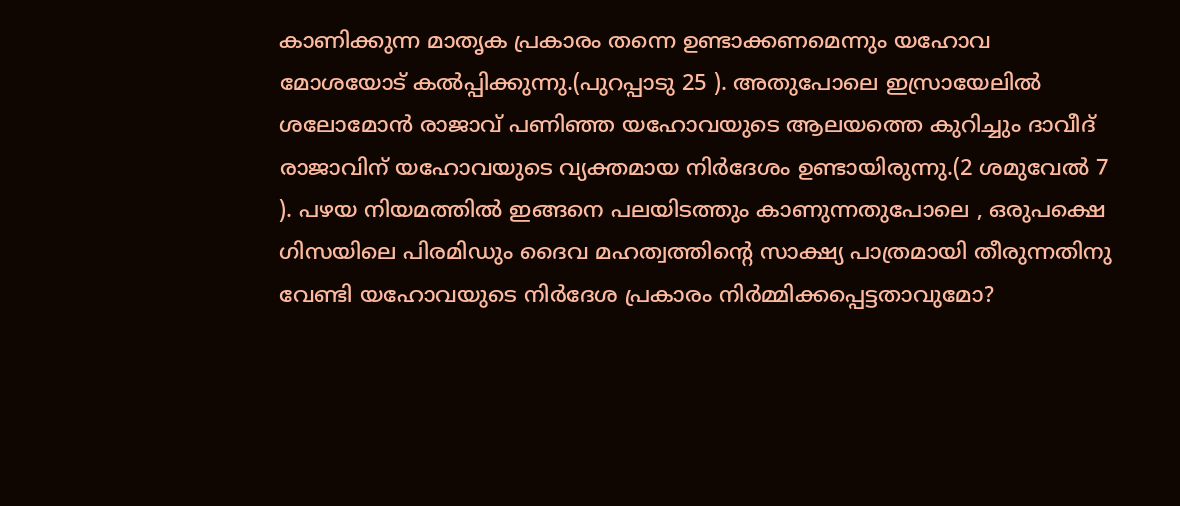കാണിക്കുന്ന മാതൃക പ്രകാരം തന്നെ ഉണ്ടാക്കണമെന്നും യഹോവ മോശയോട് കല്‍പ്പിക്കുന്നു.(പുറപ്പാടു 25 ). അതുപോലെ ഇസ്രായേലില്‍ ശലോമോന്‍ രാജാവ്‌ പണിഞ്ഞ യഹോവയുടെ ആലയത്തെ കുറിച്ചും ദാവീദ് രാജാവിന്‌ യഹോവയുടെ വ്യക്തമായ നിര്‍ദേശം ഉണ്ടായിരുന്നു.(2 ശമുവേല്‍ 7 ). പഴയ നിയമത്തില്‍ ഇങ്ങനെ പലയിടത്തും കാണുന്നതുപോലെ , ഒരുപക്ഷെ ഗിസയിലെ പിരമിഡും ദൈവ മഹത്വത്തിന്റെ സാക്ഷ്യ പാത്രമായി തീരുന്നതിനു വേണ്ടി യഹോവയുടെ നിര്‍ദേശ പ്രകാരം നിര്‍മ്മിക്കപ്പെട്ടതാവുമോ?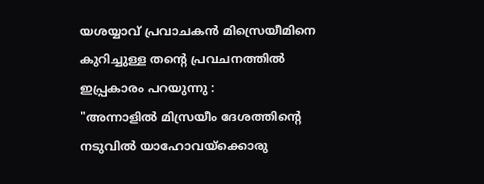യശയ്യാവ് പ്രവാചകന്‍ മിസ്രെയീമിനെ കുറിച്ചുള്ള തന്‍റെ പ്രവചനത്തില്‍ ഇപ്പ്രകാരം പറയുന്നു :
"അന്നാളില്‍ മിസ്രയീം ദേശത്തിന്‍റെ നടുവില്‍ യാഹോവയ്ക്കൊരു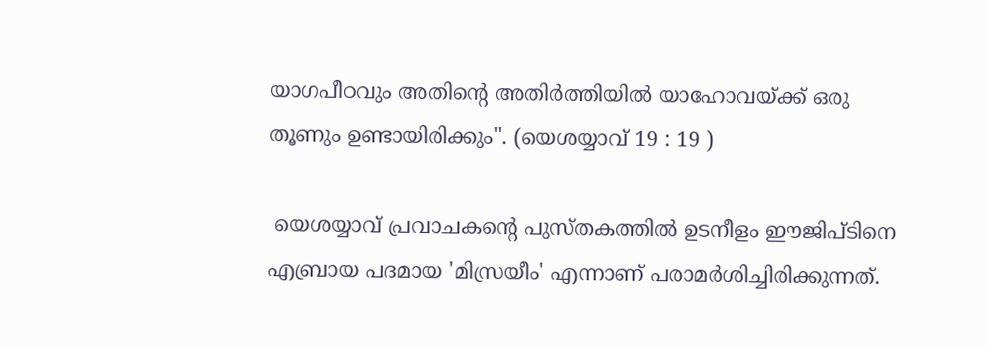യാഗപീഠവും അതിന്‍റെ അതിര്‍ത്തിയില്‍ യാഹോവയ്ക്ക് ഒരു തൂണും ഉണ്ടായിരിക്കും". (യെശയ്യാവ് 19 : 19 )

 യെശയ്യാവ് പ്രവാചകന്‍റെ പുസ്തകത്തില്‍ ഉടനീളം ഈജിപ്ടിനെ എബ്രായ പദമായ 'മിസ്രയീം' എന്നാണ് പരാമര്‍ശിച്ചിരിക്കുന്നത്.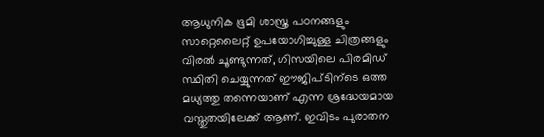ആധുനിക ഭൂമി ശാസ്ത്ര പഠനങ്ങളും സാറ്റെലൈറ്റ് ഉപയോഗിച്ചുള്ള ചിത്രങ്ങളും വിരല്‍ ചൂണ്ടുന്നത്, ഗിസയിലെ പിരമിഡ് സ്ഥിതി ചെയ്യുന്നത് ഈജിപ്ടിന്ടെ ഒത്ത മധ്യത്തു തന്നെയാണ് എന്ന ശ്രദ്ധേയമായ വസ്തുതയിലേക്ക് ആണ്. ഇവിടം പുരാതന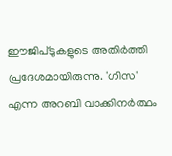ഈജിപ്ടുകളുടെ അതിര്‍ത്തി പ്രദേശമായിരുന്നു. 'ഗിസ' എന്ന അറബി വാക്കിനര്‍ത്ഥം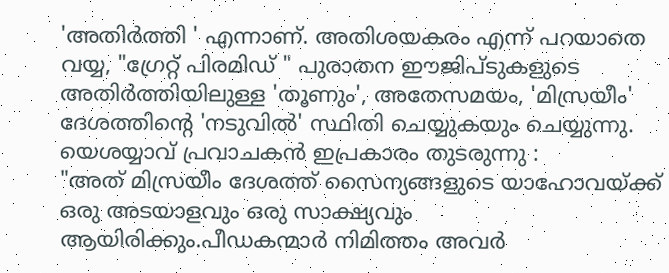'അതിര്‍ത്തി ' എന്നാണ്. അതിശയകരം എന്ന് പറയാതെ വയ്യ, "ഗ്രേറ്റ്‌ പിരമിഡ് " പുരാതന ഈജിപ്ടുകളുടെ അതിര്‍ത്തിയിലുള്ള 'തൂണും', അതേസമയം, 'മിസ്രയീം' ദേശത്തിന്‍റെ 'നടുവില്‍' സ്ഥിതി ചെയ്യുകയും ചെയ്യുന്നു.
യെശയ്യാവ് പ്രവാചകന്‍ ഇപ്രകാരം തുടരുന്നു :
"അത് മിസ്രയീം ദേശത്ത് സൈന്യങ്ങളുടെ യാഹോവയ്ക്ക് ഒരു അടയാളവും ഒരു സാക്ഷ്യവും ആയിരിക്കും.പീഡകന്മാര്‍ നിമിത്തം അവര്‍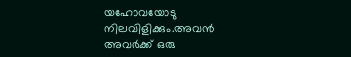യഹോവയോടു നിലവിളിക്കും.അവന്‍ അവര്‍ക്ക് ഒരു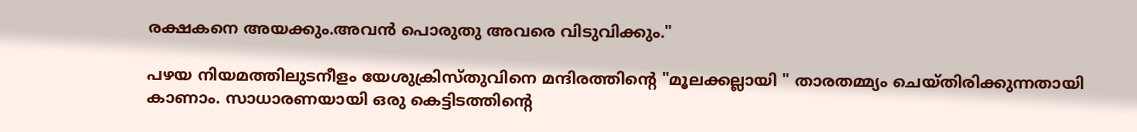രക്ഷകനെ അയക്കും.അവന്‍ പൊരുതു അവരെ വിടുവിക്കും."

പഴയ നിയമത്തിലുടനീളം യേശുക്രിസ്തുവിനെ മന്ദിരത്തിന്റെ "മൂലക്കല്ലായി " താരതമ്മ്യം ചെയ്തിരിക്കുന്നതായി കാണാം. സാധാരണയായി ഒരു കെട്ടിടത്തിന്‍റെ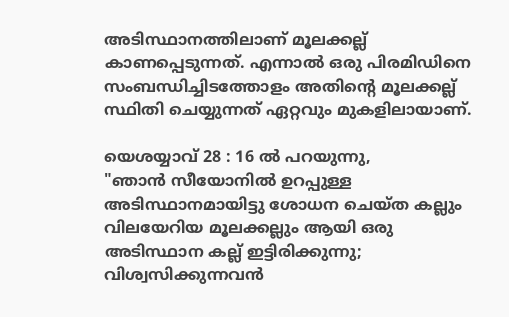അടിസ്ഥാനത്തിലാണ് മൂലക്കല്ല് കാണപ്പെടുന്നത്. എന്നാല്‍ ഒരു പിരമിഡിനെ സംബന്ധിച്ചിടത്തോളം അതിന്‍റെ മൂലക്കല്ല് സ്ഥിതി ചെയ്യുന്നത് ഏറ്റവും മുകളിലായാണ്.

യെശയ്യാവ് 28 : 16 ല്‍ പറയുന്നു,
"ഞാന്‍ സീയോനില്‍ ഉറപ്പുള്ള അടിസ്ഥാനമായിട്ടു ശോധന ചെയ്ത കല്ലും വിലയേറിയ മൂലക്കല്ലും ആയി ഒരു അടിസ്ഥാന കല്ല്‌ ഇട്ടിരിക്കുന്നു; വിശ്വസിക്കുന്നവന്‍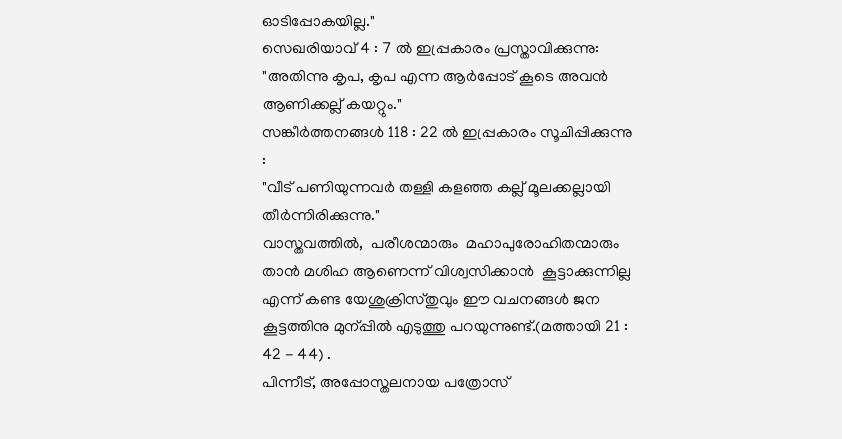ഓടിപ്പോകയില്ല."
സെഖരിയാവ് 4 : 7 ല്‍ ഇപ്പ്രകാരം പ്രസ്താവിക്കുന്നു:
"അതിന്നു കൃപ, കൃപ എന്ന ആര്‍പ്പോട് കൂടെ അവന്‍ ആണിക്കല്ല് കയറ്റും."
സങ്കീര്‍ത്തനങ്ങള്‍ 118 : 22 ല്‍ ഇപ്പ്രകാരം സൂചിപ്പിക്കുന്നു :
"വീട് പണിയുന്നവര്‍ തള്ളി കളഞ്ഞ കല്ല്‌ മൂലക്കല്ലായി തീര്‍ന്നിരിക്കുന്നു."
വാസ്തവത്തില്‍,  പരീശന്മാരും  മഹാപുരോഹിതന്മാരും താന്‍ മശിഹ ആണെന്ന് വിശ്വസിക്കാന്‍  കൂട്ടാക്കുന്നില്ല എന്ന് കണ്ട യേശുക്രിസ്തുവും ഈ വചനങ്ങള്‍ ജന കൂട്ടത്തിനു മുന്പ്പില്‍ എടുത്തു പറയുന്നുണ്ട്.(മത്തായി 21 : 42 - 44) .
പിന്നീട്, അപ്പോസ്തലനായ പത്രോസ്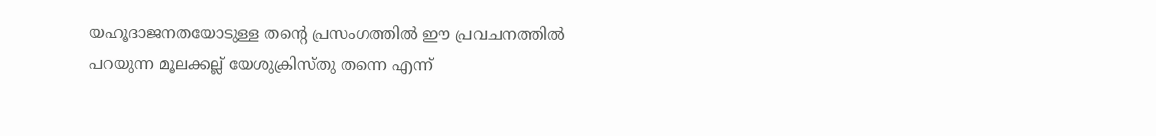യഹൂദാജനതയോടുള്ള തന്‍റെ പ്രസംഗത്തില്‍ ഈ പ്രവചനത്തില്‍ പറയുന്ന മൂലക്കല്ല് യേശുക്രിസ്തു തന്നെ എന്ന്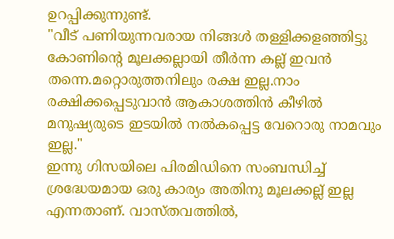ഉറപ്പിക്കുന്നുണ്ട്.
"വീട് പണിയുന്നവരായ നിങ്ങള്‍ തള്ളിക്കളഞ്ഞിട്ടു കോണിന്റെ മൂലക്കല്ലായി തീര്‍ന്ന കല്ല്‌ ഇവന്‍ തന്നെ.മറ്റൊരുത്തനിലും രക്ഷ ഇല്ല.നാം രക്ഷിക്കപ്പെടുവാന്‍ ആകാശത്തിന്‍ കീഴില്‍ മനുഷ്യരുടെ ഇടയില്‍ നല്‍കപ്പെട്ട വേറൊരു നാമവും ഇല്ല."
ഇന്നു ഗിസയിലെ പിരമിഡിനെ സംബന്ധിച്ച്  ശ്രദ്ധേയമായ ഒരു കാര്യം അതിനു മൂലക്കല്ല് ഇല്ല എന്നതാണ്. വാസ്തവത്തില്‍,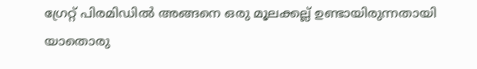ഗ്രേറ്റ്‌ പിരമിഡില്‍ അങ്ങനെ ഒരു മൂലക്കല്ല് ഉണ്ടായിരുന്നതായി യാതൊരു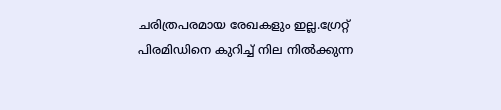ചരിത്രപരമായ രേഖകളും ഇല്ല.ഗ്രേറ്റ്‌ പിരമിഡിനെ കുറിച്ച് നില നില്‍ക്കുന്ന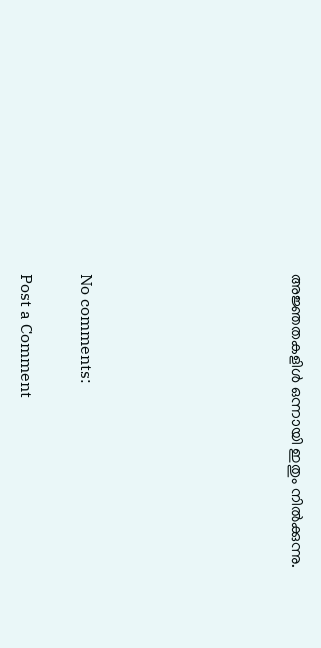അജ്ഞതകളിള്‍ ഒന്നായി ഇതും നില്‍ക്കുന്നു.






No comments:

Post a Comment